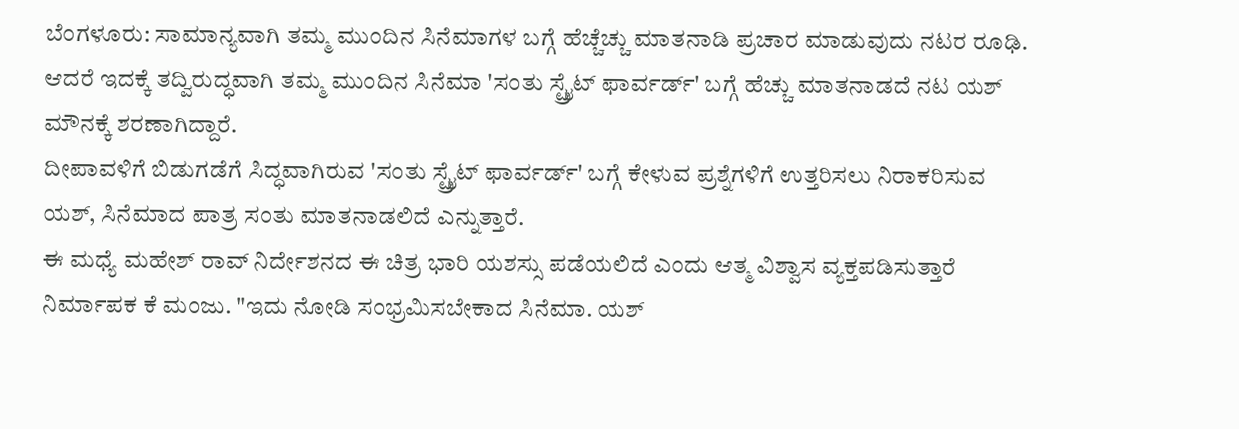ಬೆಂಗಳೂರು: ಸಾಮಾನ್ಯವಾಗಿ ತಮ್ಮ ಮುಂದಿನ ಸಿನೆಮಾಗಳ ಬಗ್ಗೆ ಹೆಚ್ಚೆಚ್ಚು ಮಾತನಾಡಿ ಪ್ರಚಾರ ಮಾಡುವುದು ನಟರ ರೂಢಿ. ಆದರೆ ಇದಕ್ಕೆ ತದ್ವಿರುದ್ಧವಾಗಿ ತಮ್ಮ ಮುಂದಿನ ಸಿನೆಮಾ 'ಸಂತು ಸ್ಟ್ರೈಟ್ ಫಾರ್ವರ್ಡ್' ಬಗ್ಗೆ ಹೆಚ್ಚು ಮಾತನಾಡದೆ ನಟ ಯಶ್ ಮೌನಕ್ಕೆ ಶರಣಾಗಿದ್ದಾರೆ.
ದೀಪಾವಳಿಗೆ ಬಿಡುಗಡೆಗೆ ಸಿದ್ಧವಾಗಿರುವ 'ಸಂತು ಸ್ಟ್ರೈಟ್ ಫಾರ್ವರ್ಡ್' ಬಗ್ಗೆ ಕೇಳುವ ಪ್ರಶ್ನೆಗಳಿಗೆ ಉತ್ತರಿಸಲು ನಿರಾಕರಿಸುವ ಯಶ್, ಸಿನೆಮಾದ ಪಾತ್ರ ಸಂತು ಮಾತನಾಡಲಿದೆ ಎನ್ನುತ್ತಾರೆ.
ಈ ಮಧ್ಯೆ ಮಹೇಶ್ ರಾವ್ ನಿರ್ದೇಶನದ ಈ ಚಿತ್ರ ಭಾರಿ ಯಶಸ್ಸು ಪಡೆಯಲಿದೆ ಎಂದು ಆತ್ಮ ವಿಶ್ವಾಸ ವ್ಯಕ್ತಪಡಿಸುತ್ತಾರೆ ನಿರ್ಮಾಪಕ ಕೆ ಮಂಜು. "ಇದು ನೋಡಿ ಸಂಭ್ರಮಿಸಬೇಕಾದ ಸಿನೆಮಾ. ಯಶ್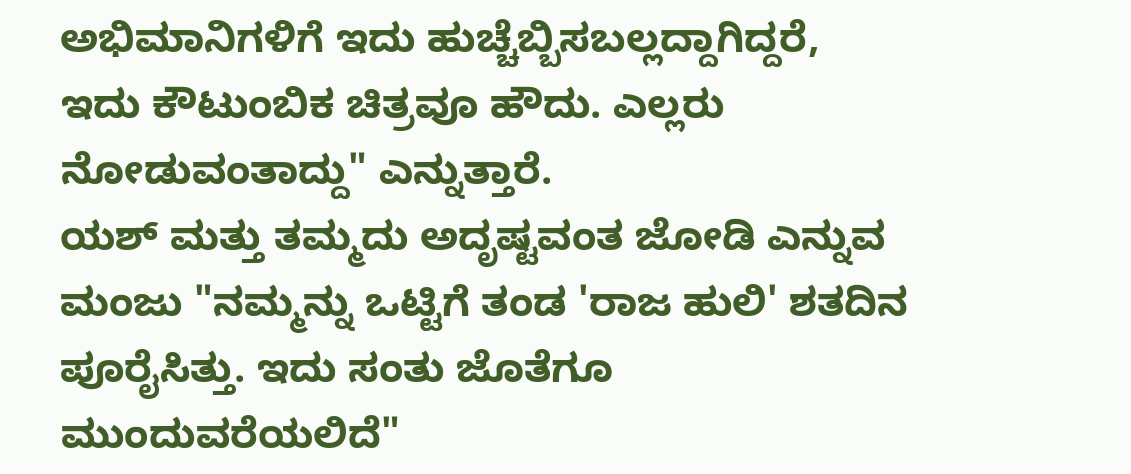ಅಭಿಮಾನಿಗಳಿಗೆ ಇದು ಹುಚ್ಚೆಬ್ಬಿಸಬಲ್ಲದ್ದಾಗಿದ್ದರೆ, ಇದು ಕೌಟುಂಬಿಕ ಚಿತ್ರವೂ ಹೌದು. ಎಲ್ಲರು ನೋಡುವಂತಾದ್ದು" ಎನ್ನುತ್ತಾರೆ.
ಯಶ್ ಮತ್ತು ತಮ್ಮದು ಅದೃಷ್ಟವಂತ ಜೋಡಿ ಎನ್ನುವ ಮಂಜು "ನಮ್ಮನ್ನು ಒಟ್ಟಿಗೆ ತಂಡ 'ರಾಜ ಹುಲಿ' ಶತದಿನ ಪೂರೈಸಿತ್ತು. ಇದು ಸಂತು ಜೊತೆಗೂ ಮುಂದುವರೆಯಲಿದೆ"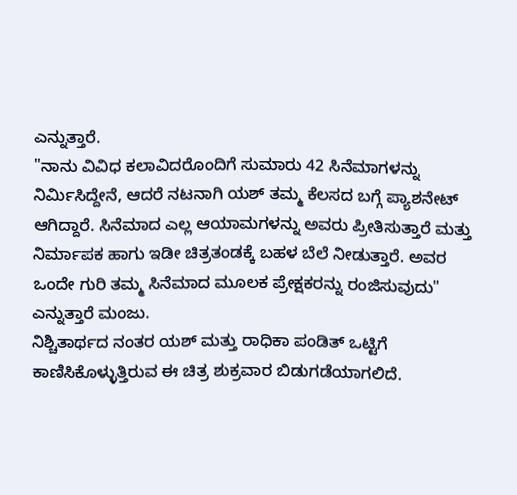ಎನ್ನುತ್ತಾರೆ.
"ನಾನು ವಿವಿಧ ಕಲಾವಿದರೊಂದಿಗೆ ಸುಮಾರು 42 ಸಿನೆಮಾಗಳನ್ನು ನಿರ್ಮಿಸಿದ್ದೇನೆ, ಆದರೆ ನಟನಾಗಿ ಯಶ್ ತಮ್ಮ ಕೆಲಸದ ಬಗ್ಗೆ ಪ್ಯಾಶನೇಟ್ ಆಗಿದ್ದಾರೆ. ಸಿನೆಮಾದ ಎಲ್ಲ ಆಯಾಮಗಳನ್ನು ಅವರು ಪ್ರೀತಿಸುತ್ತಾರೆ ಮತ್ತು ನಿರ್ಮಾಪಕ ಹಾಗು ಇಡೀ ಚಿತ್ರತಂಡಕ್ಕೆ ಬಹಳ ಬೆಲೆ ನೀಡುತ್ತಾರೆ. ಅವರ ಒಂದೇ ಗುರಿ ತಮ್ಮ ಸಿನೆಮಾದ ಮೂಲಕ ಪ್ರೇಕ್ಷಕರನ್ನು ರಂಜಿಸುವುದು" ಎನ್ನುತ್ತಾರೆ ಮಂಜು.
ನಿಶ್ಚಿತಾರ್ಥದ ನಂತರ ಯಶ್ ಮತ್ತು ರಾಧಿಕಾ ಪಂಡಿತ್ ಒಟ್ಟಿಗೆ ಕಾಣಿಸಿಕೊಳ್ಳುತ್ತಿರುವ ಈ ಚಿತ್ರ ಶುಕ್ರವಾರ ಬಿಡುಗಡೆಯಾಗಲಿದೆ.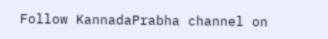Follow KannadaPrabha channel on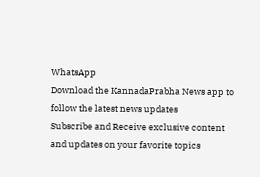WhatsApp
Download the KannadaPrabha News app to follow the latest news updates
Subscribe and Receive exclusive content and updates on your favorite topics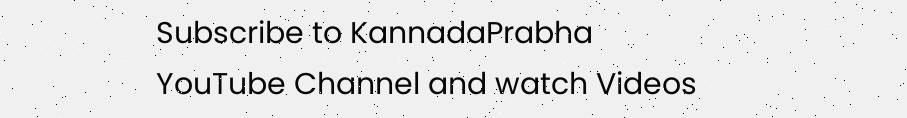Subscribe to KannadaPrabha YouTube Channel and watch Videos